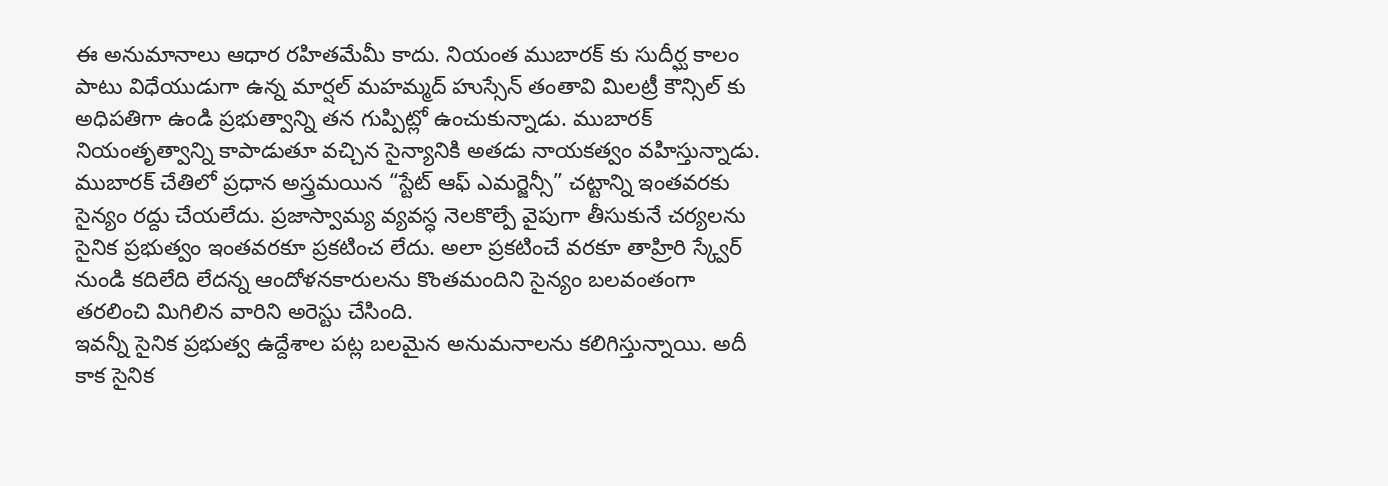ఈ అనుమానాలు ఆధార రహితమేమీ కాదు. నియంత ముబారక్ కు సుదీర్ఘ కాలం పాటు విధేయుడుగా ఉన్న మార్షల్ మహమ్మద్ హుస్సేన్ తంతావి మిలట్రీ కౌన్సిల్ కు అధిపతిగా ఉండి ప్రభుత్వాన్ని తన గుప్పిట్లో ఉంచుకున్నాడు. ముబారక్ నియంతృత్వాన్ని కాపాడుతూ వచ్చిన సైన్యానికి అతడు నాయకత్వం వహిస్తున్నాడు. ముబారక్ చేతిలో ప్రధాన అస్త్రమయిన “స్టేట్ ఆఫ్ ఎమర్జెన్సీ” చట్టాన్ని ఇంతవరకు సైన్యం రద్దు చేయలేదు. ప్రజాస్వామ్య వ్యవస్ధ నెలకొల్పే వైపుగా తీసుకునే చర్యలను సైనిక ప్రభుత్వం ఇంతవరకూ ప్రకటించ లేదు. అలా ప్రకటించే వరకూ తాహ్రిరి స్క్వేర్ నుండి కదిలేది లేదన్న ఆందోళనకారులను కొంతమందిని సైన్యం బలవంతంగా తరలించి మిగిలిన వారిని అరెస్టు చేసింది.
ఇవన్నీ సైనిక ప్రభుత్వ ఉద్దేశాల పట్ల బలమైన అనుమనాలను కలిగిస్తున్నాయి. అదీ కాక సైనిక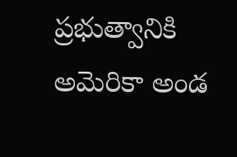ప్రభుత్వానికి అమెరికా అండ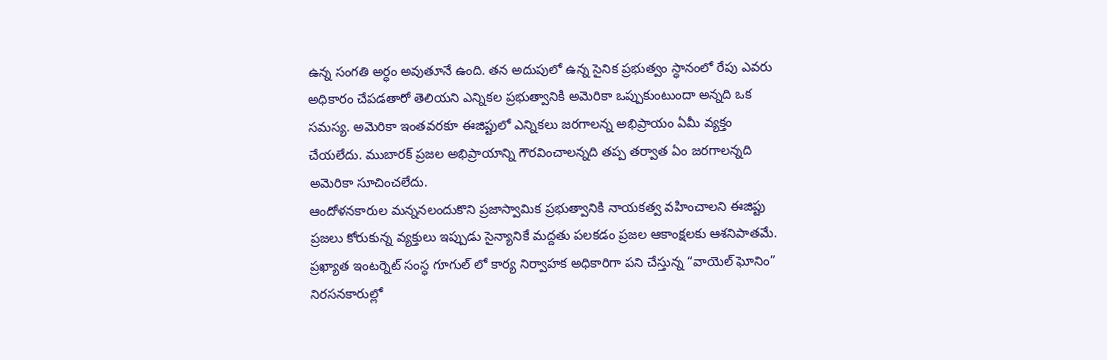ఉన్న సంగతి అర్ధం అవుతూనే ఉంది. తన అదుపులో ఉన్న సైనిక ప్రభుత్వం స్ధానంలో రేపు ఎవరు అధికారం చేపడతారో తెలియని ఎన్నికల ప్రభుత్వానికి అమెరికా ఒప్పుకుంటుందా అన్నది ఒక సమస్య. అమెరికా ఇంతవరకూ ఈజిప్టులో ఎన్నికలు జరగాలన్న అభిప్రాయం ఏమీ వ్యక్తం చేయలేదు. ముబారక్ ప్రజల అభిప్రాయాన్ని గౌరవించాలన్నది తప్ప తర్వాత ఏం జరగాలన్నది అమెరికా సూచించలేదు.
ఆందోళనకారుల మన్ననలందుకొని ప్రజాస్వామిక ప్రభుత్వానికి నాయకత్వ వహించాలని ఈజిప్టు ప్రజలు కోరుకున్న వ్యక్తులు ఇప్పుడు సైన్యానికే మద్దతు పలకడం ప్రజల ఆకాంక్షలకు ఆశనిపాతమే. ప్రఖ్యాత ఇంటర్నెట్ సంస్ధ గూగుల్ లో కార్య నిర్వాహక అధికారిగా పని చేస్తున్న “వాయెల్ ఘోనిం” నిరసనకారుల్లో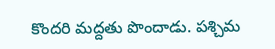కొందరి మద్దతు పొందాడు. పశ్చిమ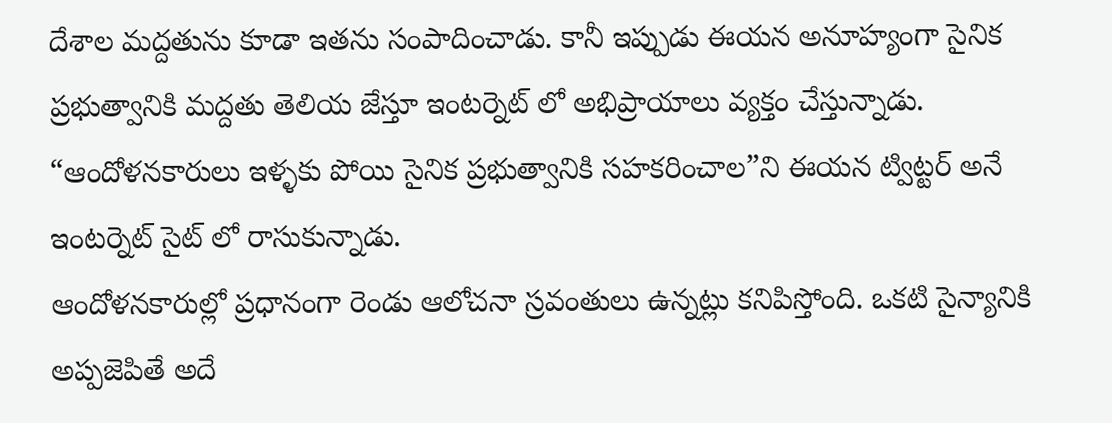దేశాల మద్దతును కూడా ఇతను సంపాదించాడు. కానీ ఇప్పుడు ఈయన అనూహ్యంగా సైనిక ప్రభుత్వానికి మద్దతు తెలియ జేస్తూ ఇంటర్నెట్ లో అభిప్రాయాలు వ్యక్తం చేస్తున్నాడు. “ఆందోళనకారులు ఇళ్ళకు పోయి సైనిక ప్రభుత్వానికి సహకరించాల”ని ఈయన ట్విట్టర్ అనే ఇంటర్నెట్ సైట్ లో రాసుకున్నాడు.
ఆందోళనకారుల్లో ప్రధానంగా రెండు ఆలోచనా స్రవంతులు ఉన్నట్లు కనిపిస్తోంది. ఒకటి సైన్యానికి అప్పజెపితే అదే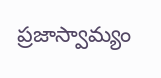ప్రజాస్వామ్యం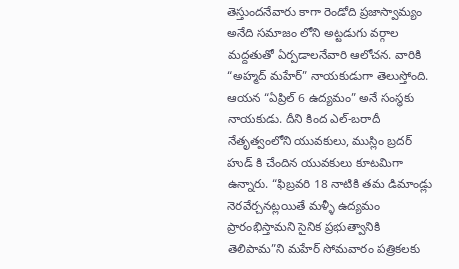తెస్తుందనేవారు కాగా రెండోది ప్రజాస్వామ్యం అనేది సమాజం లోని అట్టడుగు వర్గాల మద్దతుతో ఏర్పడాలనేవారి ఆలోచన. వారికి “అహ్మద్ మహేర్” నాయకుడుగా తెలుస్తోంది. ఆయన “ఏప్రిల్ 6 ఉద్యమం” అనే సంస్ధకు నాయకుడు. దీని కింద ఎల్-బరాదీ నేతృత్వంలోని యువకులు, ముస్లిం బ్రదర్ హుడ్ కి చేందిన యువకులు కూటమిగా ఉన్నారు. “ఫిబ్రవరి 18 నాటికి తమ డిమాండ్లు నెరవేర్చనట్లయితే మళ్ళీ ఉద్యమం ప్రారంభిస్తామని సైనిక ప్రభుత్వానికి తెలిపామ”ని మహేర్ సోమవారం పత్రికలకు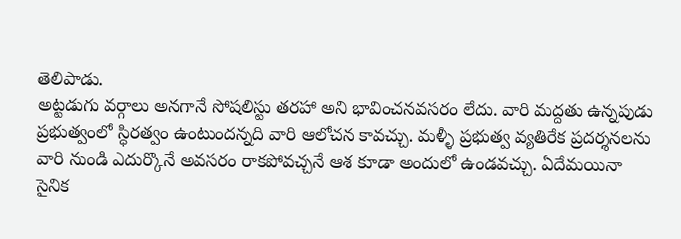తెలిపాడు.
అట్టడుగు వర్గాలు అనగానే సోషలిస్టు తరహా అని భావించనవసరం లేదు. వారి మద్దతు ఉన్నపుడు ప్రభుత్వంలో స్ధిరత్వం ఉంటుందన్నది వారి ఆలోచన కావచ్చు. మళ్ళీ ప్రభుత్వ వ్యతిరేక ప్రదర్శనలను వారి నుండి ఎదుర్కొనే అవసరం రాకపోవచ్చనే ఆశ కూడా అందులో ఉండవచ్చు. ఏదేమయినా సైనిక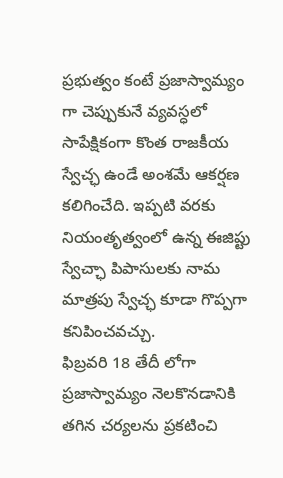ప్రభుత్వం కంటే ప్రజాస్వామ్యం గా చెప్పుకునే వ్యవస్ధలో సాపేక్షికంగా కొంత రాజకీయ స్వేచ్ఛ ఉండే అంశమే ఆకర్షణ కలిగించేది. ఇప్పటి వరకు నియంతృత్వంలో ఉన్న ఈజిప్టు స్వేచ్ఛా పిపాసులకు నామ మాత్రపు స్వేచ్ఛ కూడా గొప్పగా కనిపించవచ్చు.
ఫిబ్రవరి 18 తేదీ లోగా ప్రజాస్వామ్యం నెలకొనడానికి తగిన చర్యలను ప్రకటించి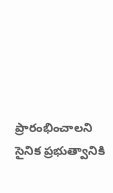ప్రారంభించాలని సైనిక ప్రభుత్వానికి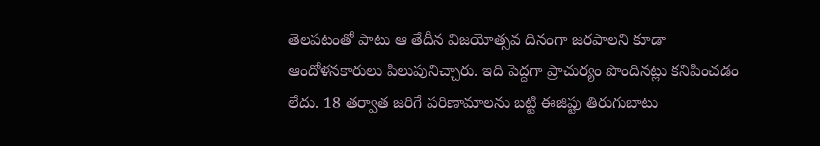తెలపటంతో పాటు ఆ తేదీన విజయోత్సవ దినంగా జరపాలని కూడా ఆందోళనకారులు పిలుపునిచ్చారు. ఇది పెద్దగా ప్రాచుర్యం పొందినట్లు కనిపించడం లేదు. 18 తర్వాత జరిగే పరిణామాలను బట్టి ఈజిప్టు తిరుగుబాటు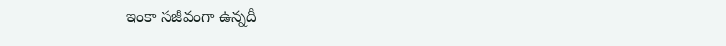ఇంకా సజీవంగా ఉన్నదీ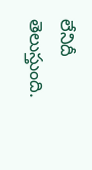లేనిదీ తెలుస్తుంది.